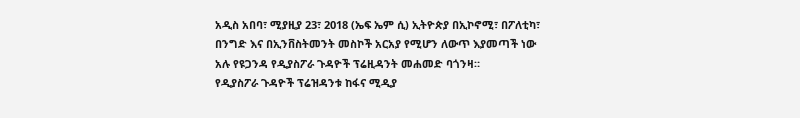አዲስ አበባ፣ ሚያዚያ 23፣ 2018 (ኤፍ ኤም ሲ) ኢትዮጵያ በኢኮኖሚ፣ በፖለቲካ፣ በንግድ እና በኢንቨስትመንት መስኮች አርአያ የሚሆን ለውጥ እያመጣች ነው አሉ የዩጋንዳ የዲያስፖራ ጉዳዮች ፕሬዚዳንት መሐመድ ባጎንዛ።
የዲያስፖራ ጉዳዮች ፕሬዝዳንቱ ከፋና ሚዲያ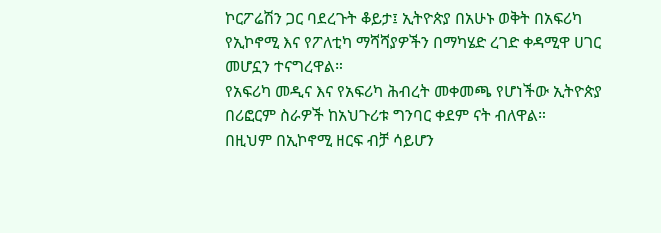ኮርፖሬሽን ጋር ባደረጉት ቆይታ፤ ኢትዮጵያ በአሁኑ ወቅት በአፍሪካ የኢኮኖሚ እና የፖለቲካ ማሻሻያዎችን በማካሄድ ረገድ ቀዳሚዋ ሀገር መሆኗን ተናግረዋል።
የአፍሪካ መዲና እና የአፍሪካ ሕብረት መቀመጫ የሆነችው ኢትዮጵያ በሪፎርም ስራዎች ከአህጉሪቱ ግንባር ቀደም ናት ብለዋል።
በዚህም በኢኮኖሚ ዘርፍ ብቻ ሳይሆን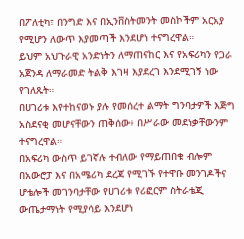በፖለቲካ፣ በንግድ እና በኢንቨስትመንት መስኮችም አርአያ የሚሆን ለውጥ እያመጣች እንደሆነ ተናግረዋል።
ይህም አህጉራዊ አንድነትን ለማጠናከር እና የአፍሪካን የጋራ አጀንዳ ለማራመድ ትልቅ እገዛ እያደረገ እንደሚገኝ ነው የገለጹት።
በሀገሪቱ እየተከናወኑ ያሉ የመሰረተ ልማት ግንባታዎች እጅግ አስደናቂ መሆናቸውን ጠቅሰው፥ በሥራው መደነቃቸውንም ተናግረዋል።
በአፍሪካ ውስጥ ይገኛሉ ተብለው የማይጠበቁ ብሎም በአውሮፓ እና በአሜሪካ ደረጃ የሚገኙ የተዋቡ መንገዶችና ሆቴሎች መገንባታቸው የሀገሪቱ የሪፎርም ስትራቴጂ ውጤታማነት የሚያሳይ እንደሆነ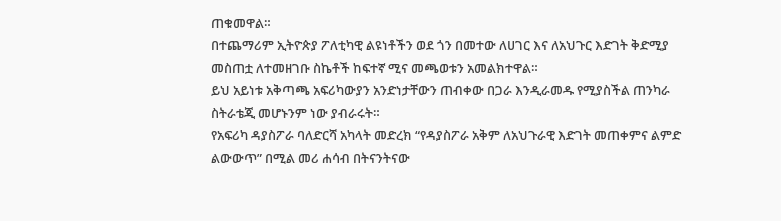ጠቁመዋል።
በተጨማሪም ኢትዮጵያ ፖለቲካዊ ልዩነቶችን ወደ ጎን በመተው ለሀገር እና ለአህጉር እድገት ቅድሚያ መስጠቷ ለተመዘገቡ ስኬቶች ከፍተኛ ሚና መጫወቱን አመልክተዋል።
ይህ አይነቱ አቅጣጫ አፍሪካውያን አንድነታቸውን ጠብቀው በጋራ እንዲራመዱ የሚያስችል ጠንካራ ስትራቴጂ መሆኑንም ነው ያብራሩት።
የአፍሪካ ዳያስፖራ ባለድርሻ አካላት መድረክ “የዳያስፖራ አቅም ለአህጉራዊ እድገት መጠቀምና ልምድ ልውውጥ” በሚል መሪ ሐሳብ በትናንትናው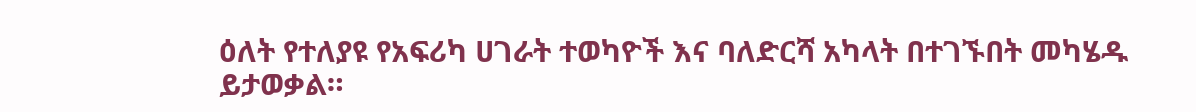ዕለት የተለያዩ የአፍሪካ ሀገራት ተወካዮች እና ባለድርሻ አካላት በተገኙበት መካሄዱ ይታወቃል።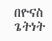በዮናስ ጌትነት